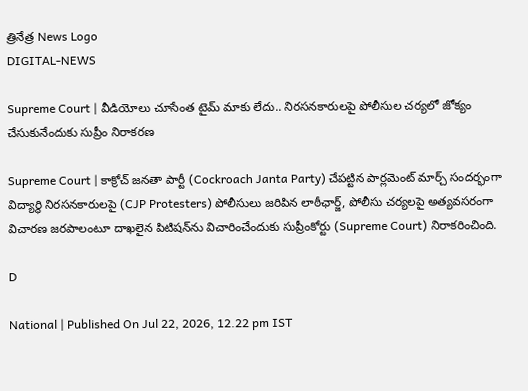త్రినేత్ర News Logo
DIGITAL-NEWS

Supreme Court | వీడియోలు చూసేంత టైమ్ మాకు లేదు.. నిర‌స‌న‌కారుల‌పై పోలీసుల చ‌ర్య‌లో జోక్యం చేసుకునేందుకు సుప్రీం నిరాక‌ర‌ణ‌

Supreme Court | కాక్రోచ్ జనతా పార్టీ (Cockroach Janta Party) చేపట్టిన పార్లమెంట్ మార్చ్ సందర్భంగా విద్యార్థి నిరసనకారులపై (CJP Protesters) పోలీసులు జరిపిన లాఠీఛార్జ్, పోలీసు చర్యలపై అత్యవసరంగా విచారణ జరపాలంటూ దాఖలైన పిటిషన్‌ను విచారించేందుకు సుప్రీంకోర్టు (Supreme Court) నిరాకరించింది.

D

National | Published On Jul 22, 2026, 12.22 pm IST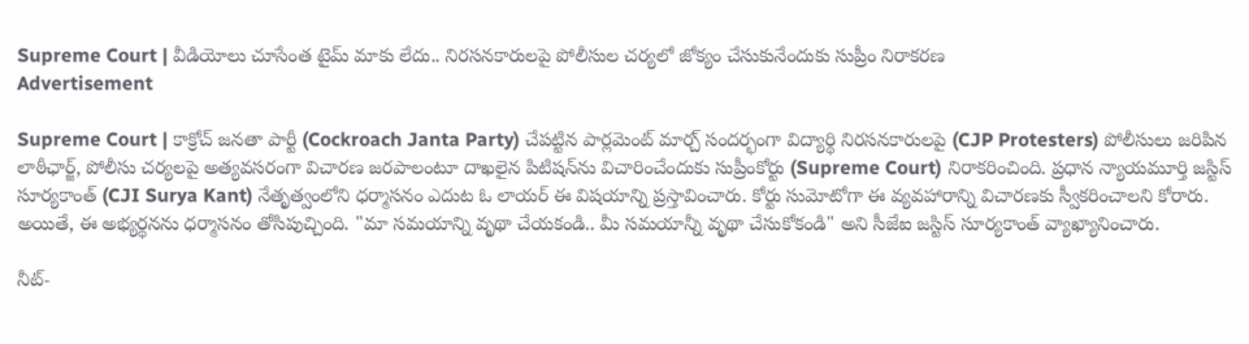Supreme Court | వీడియోలు చూసేంత టైమ్ మాకు లేదు.. నిర‌స‌న‌కారుల‌పై పోలీసుల చ‌ర్య‌లో జోక్యం చేసుకునేందుకు సుప్రీం నిరాక‌ర‌ణ‌
Advertisement

Supreme Court | కాక్రోచ్ జనతా పార్టీ (Cockroach Janta Party) చేపట్టిన పార్లమెంట్ మార్చ్ సందర్భంగా విద్యార్థి నిరసనకారులపై (CJP Protesters) పోలీసులు జరిపిన లాఠీఛార్జ్, పోలీసు చర్యలపై అత్యవసరంగా విచారణ జరపాలంటూ దాఖలైన పిటిషన్‌ను విచారించేందుకు సుప్రీంకోర్టు (Supreme Court) నిరాకరించింది. ప్రధాన న్యాయమూర్తి జ‌స్టిస్ సూర్య‌కాంత్ (CJI Surya Kant) నేతృత్వంలోని ధ‌ర్మాస‌నం ఎదుట ఓ లాయ‌ర్ ఈ విష‌యాన్ని ప్ర‌స్తావించారు. కోర్టు సుమోటోగా ఈ వ్య‌వ‌హారాన్ని విచార‌ణకు స్వీక‌రించాల‌ని కోరారు. అయితే, ఈ అభ్య‌ర్థ‌న‌ను ధ‌ర్మాస‌నం తోసిపుచ్చింది. "మా సమయాన్ని వృథా చేయకండి.. మీ స‌మ‌యాన్నీ వృథా చేసుకోకండి" అని సీజేఐ జ‌స్టిస్‌ సూర్య‌కాంత్ వ్యాఖ్యానించారు.

నీట్-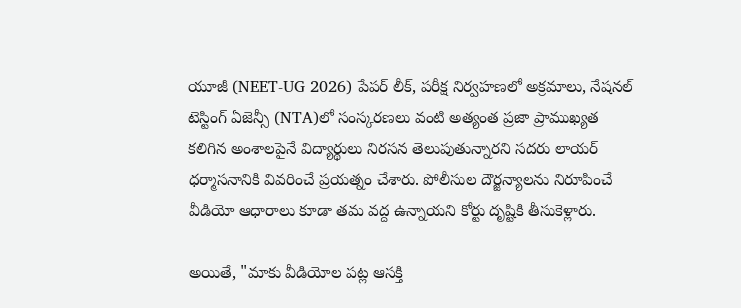యూజీ (NEET-UG 2026) పేపర్ లీక్, పరీక్ష నిర్వహణలో అక్రమాలు, నేషనల్ టెస్టింగ్ ఏజెన్సీ (NTA)లో సంస్కరణలు వంటి అత్యంత ప్రజా ప్రాముఖ్యత కలిగిన అంశాలపైనే విద్యార్థులు నిరసన తెలుపుతున్నారని స‌ద‌రు లాయర్ ధర్మాసనానికి వివరించే ప్రయత్నం చేశారు. పోలీసుల దౌర్జన్యాలను నిరూపించే వీడియో ఆధారాలు కూడా త‌మ వ‌ద్ద ఉన్నాయని కోర్టు దృష్టికి తీసుకెళ్లారు.

అయితే, "మాకు వీడియోల పట్ల ఆసక్తి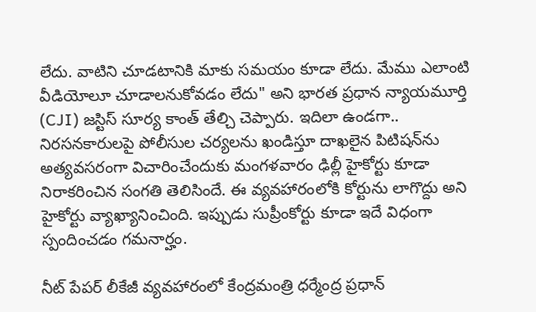లేదు. వాటిని చూడ‌టానికి మాకు సమయం కూడా లేదు. మేము ఎలాంటి వీడియోలూ చూడాలనుకోవడం లేదు" అని భారత ప్రధాన న్యాయమూర్తి (CJI) జస్టిస్ సూర్య కాంత్ తేల్చి చెప్పారు. ఇదిలా ఉండ‌గా.. నిర‌స‌న‌కారుల‌పై పోలీసుల చర్యలను ఖండిస్తూ దాఖలైన పిటిషన్‌ను అత్యవసరంగా విచారించేందుకు మంగళవారం ఢిల్లీ హైకోర్టు కూడా నిరాకరించిన సంగతి తెలిసిందే. ఈ వ్యవహారంలోకి కోర్టును లాగొద్దు అని హైకోర్టు వ్యాఖ్యానించింది. ఇప్పుడు సుప్రీంకోర్టు కూడా ఇదే విధంగా స్పందించ‌డం గ‌మ‌నార్హం.

నీట్ పేప‌ర్ లీకేజీ వ్య‌వ‌హారంలో కేంద్ర‌మంత్రి ధర్మేంద్ర ప్రధాన్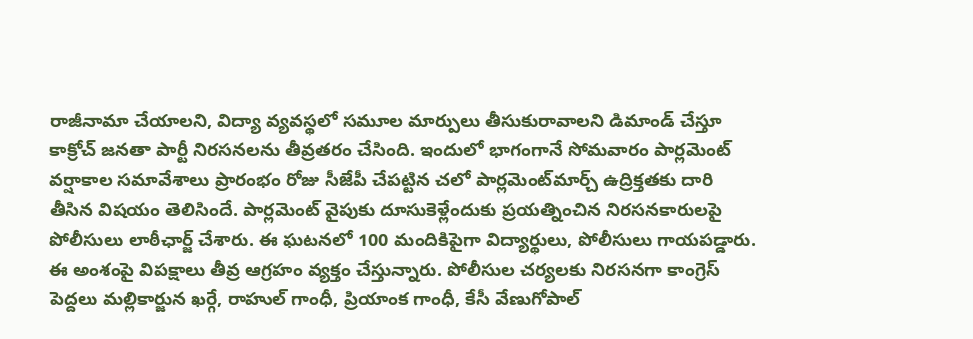రాజీనామా చేయాల‌ని, విద్యా వ్యవస్థలో సమూల మార్పులు తీసుకురావాలని డిమాండ్ చేస్తూ కాక్రోచ్ జ‌న‌తా పార్టీ నిరసనలను తీవ్రతరం చేసింది. ఇందులో భాగంగానే సోమ‌వారం పార్ల‌మెంట్ వ‌ర్షాకాల స‌మావేశాలు ప్రారంభం రోజు సీజేపీ చేప‌ట్టిన చ‌లో పార్ల‌మెంట్‌మార్చ్ ఉద్రిక్త‌త‌కు దారి తీసిన విష‌యం తెలిసిందే. పార్ల‌మెంట్ వైపుకు దూసుకెళ్లేందుకు ప్ర‌య‌త్నించిన నిర‌స‌న‌కారుల‌పై పోలీసులు లాఠీఛార్జ్ చేశారు. ఈ ఘ‌ట‌న‌లో 100 మందికిపైగా విద్యార్థులు, పోలీసులు గాయ‌ప‌డ్డారు. ఈ అంశంపై విప‌క్షాలు తీవ్ర ఆగ్ర‌హం వ్య‌క్తం చేస్తున్నారు. పోలీసుల చ‌ర్య‌ల‌కు నిర‌స‌న‌గా కాంగ్రెస్ పెద్ద‌లు మ‌ల్లికార్జున ఖ‌ర్గే, రాహుల్ గాంధీ, ప్రియాంక గాంధీ, కేసీ వేణుగోపాల్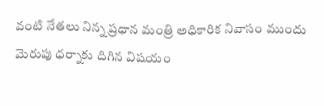వంటి నేత‌లు నిన్న ప్ర‌ధాన మంత్రి అధికారిక నివాసం ముందు మెరుపు ధ‌ర్నాకు దిగిన విష‌యం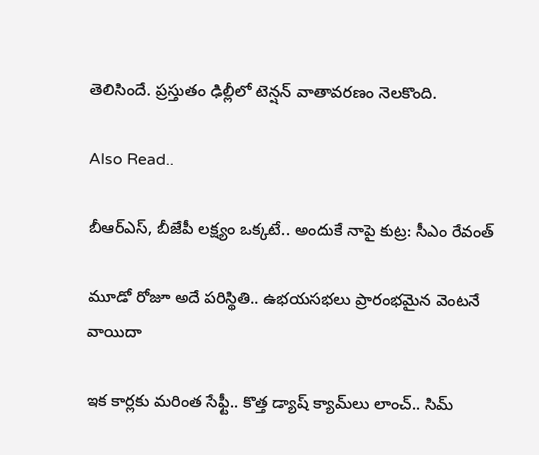తెలిసిందే. ప్ర‌స్తుతం ఢిల్లీలో టెన్ష‌న్ వాతావ‌ర‌ణం నెల‌కొంది.

Also Read..

బీఆర్ఎస్‌, బీజేపీ ల‌క్ష్యం ఒక్క‌టే.. అందుకే నాపై కుట్ర‌: సీఎం రేవంత్‌

మూడో రోజూ అదే ప‌రిస్థితి.. ఉభ‌య‌స‌భ‌లు ప్రారంభ‌మైన వెంట‌నే వాయిదా

ఇక కార్ల‌కు మ‌రింత సేఫ్టీ.. కొత్త డ్యాష్ క్యామ్‌లు లాంచ్‌.. సిమ్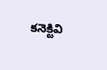క‌నెక్టివి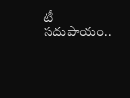టీ స‌దుపాయం..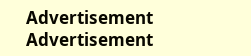Advertisement
Advertisement